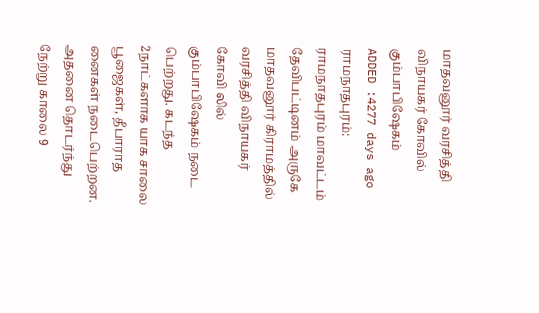மாதவனூர் வரசித்தி விநாயகர் கோவில் கும்பாபிஷேகம்
ADDED :4277 days ago
ராமநாதபுரம்: ராமநாதபுரம் மாவட்டம் தேவிபட்டினம் அருகே மாதவனூர் கிராமத்தில் வரசித்தி விநாயகர் கோவி லில் கும்பாபிஷேகம் நடை பெற்றது. கடந்த 2நாட்களாக யாக சாலை பூஜைகள், தீபாராத னைகள் நடைபெற்றன. அதனை தொடர்ந்து நேற்று காலை 9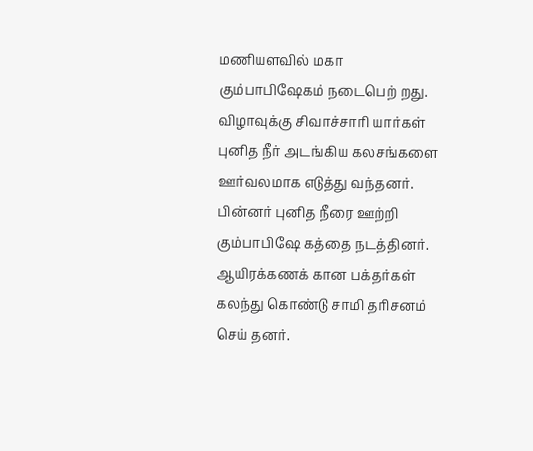மணியளவில் மகா கும்பாபிஷேகம் நடைபெற் றது. விழாவுக்கு சிவாச்சாரி யார்கள் புனித நீர் அடங்கிய கலசங்களை ஊர்வலமாக எடுத்து வந்தனர். பின்னர் புனித நீரை ஊற்றி கும்பாபிஷே கத்தை நடத்தினர். ஆயிரக்கணக் கான பக்தர்கள் கலந்து கொண்டு சாமி தரிசனம் செய் தனர்.